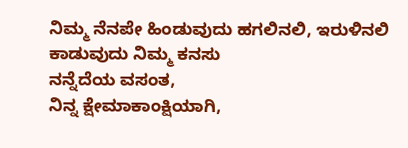ನಿಮ್ಮ ನೆನಪೇ ಹಿಂಡುವುದು ಹಗಲಿನಲಿ, ಇರುಳಿನಲಿ ಕಾಡುವುದು ನಿಮ್ಮ ಕನಸು
ನನ್ನೆದೆಯ ವಸಂತ,
ನಿನ್ನ ಕ್ಷೇಮಾಕಾಂಕ್ಷಿಯಾಗಿ,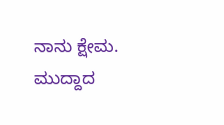ನಾನು ಕ್ಷೇಮ.
ಮುದ್ದಾದ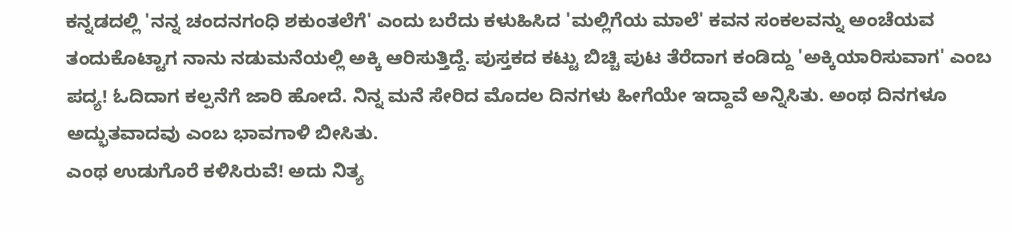ಕನ್ನಡದಲ್ಲಿ 'ನನ್ನ ಚಂದನಗಂಧಿ ಶಕುಂತಲೆಗೆ' ಎಂದು ಬರೆದು ಕಳುಹಿಸಿದ 'ಮಲ್ಲಿಗೆಯ ಮಾಲೆ' ಕವನ ಸಂಕಲವನ್ನು ಅಂಚೆಯವ ತಂದುಕೊಟ್ಟಾಗ ನಾನು ನಡುಮನೆಯಲ್ಲಿ ಅಕ್ಕಿ ಆರಿಸುತ್ತಿದ್ದೆ. ಪುಸ್ತಕದ ಕಟ್ಟು ಬಿಚ್ಚಿ ಪುಟ ತೆರೆದಾಗ ಕಂಡಿದ್ದು 'ಅಕ್ಕಿಯಾರಿಸುವಾಗ' ಎಂಬ ಪದ್ಯ! ಓದಿದಾಗ ಕಲ್ಪನೆಗೆ ಜಾರಿ ಹೋದೆ. ನಿನ್ನ ಮನೆ ಸೇರಿದ ಮೊದಲ ದಿನಗಳು ಹೀಗೆಯೇ ಇದ್ದಾವೆ ಅನ್ನಿಸಿತು. ಅಂಥ ದಿನಗಳೂ ಅದ್ಭುತವಾದವು ಎಂಬ ಭಾವಗಾಳಿ ಬೀಸಿತು.
ಎಂಥ ಉಡುಗೊರೆ ಕಳಿಸಿರುವೆ! ಅದು ನಿತ್ಯ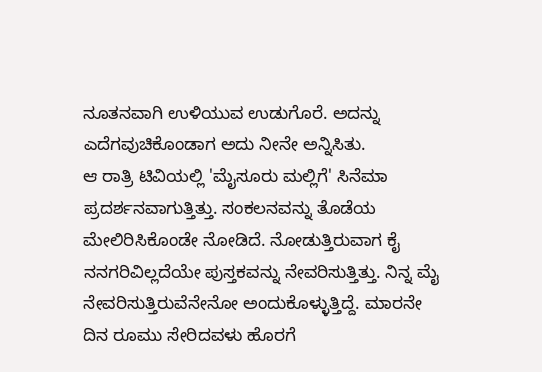ನೂತನವಾಗಿ ಉಳಿಯುವ ಉಡುಗೊರೆ. ಅದನ್ನು ಎದೆಗವುಚಿಕೊಂಡಾಗ ಅದು ನೀನೇ ಅನ್ನಿಸಿತು.
ಆ ರಾತ್ರಿ ಟಿವಿಯಲ್ಲಿ 'ಮೈಸೂರು ಮಲ್ಲಿಗೆ' ಸಿನೆಮಾ ಪ್ರದರ್ಶನವಾಗುತ್ತಿತ್ತು. ಸಂಕಲನವನ್ನು ತೊಡೆಯ ಮೇಲಿರಿಸಿಕೊಂಡೇ ನೋಡಿದೆ. ನೋಡುತ್ತಿರುವಾಗ ಕೈ ನನಗರಿವಿಲ್ಲದೆಯೇ ಪುಸ್ತಕವನ್ನು ನೇವರಿಸುತ್ತಿತ್ತು. ನಿನ್ನ ಮೈ ನೇವರಿಸುತ್ತಿರುವೆನೇನೋ ಅಂದುಕೊಳ್ಳುತ್ತಿದ್ದೆ. ಮಾರನೇ ದಿನ ರೂಮು ಸೇರಿದವಳು ಹೊರಗೆ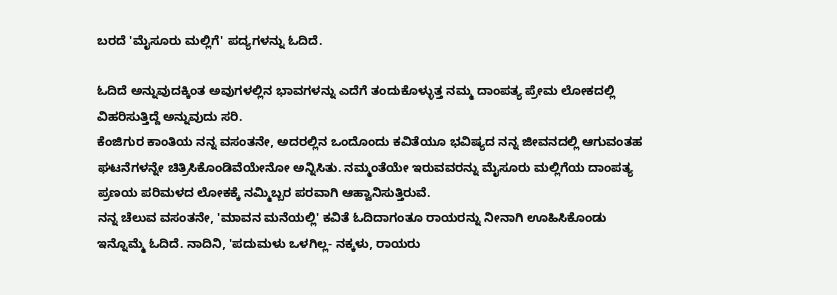ಬರದೆ 'ಮೈಸೂರು ಮಲ್ಲಿಗೆ' ಪದ್ಯಗಳನ್ನು ಓದಿದೆ.

ಓದಿದೆ ಅನ್ನುವುದಕ್ಕಿಂತ ಅವುಗಳಲ್ಲಿನ ಭಾವಗಳನ್ನು ಎದೆಗೆ ತಂದುಕೊಳ್ಳುತ್ತ ನಮ್ಮ ದಾಂಪತ್ಯ ಪ್ರೇಮ ಲೋಕದಲ್ಲಿ ವಿಹರಿಸುತ್ತಿದ್ದೆ ಅನ್ನುವುದು ಸರಿ.
ಕೆಂಜಿಗುರ ಕಾಂತಿಯ ನನ್ನ ವಸಂತನೇ, ಅದರಲ್ಲಿನ ಒಂದೊಂದು ಕವಿತೆಯೂ ಭವಿಷ್ಯದ ನನ್ನ ಜೀವನದಲ್ಲಿ ಆಗುವಂತಹ ಘಟನೆಗಳನ್ನೇ ಚಿತ್ರಿಸಿಕೊಂಡಿವೆಯೇನೋ ಅನ್ನಿಸಿತು. ನಮ್ಮಂತೆಯೇ ಇರುವವರನ್ನು ಮೈಸೂರು ಮಲ್ಲಿಗೆಯ ದಾಂಪತ್ಯ ಪ್ರಣಯ ಪರಿಮಳದ ಲೋಕಕ್ಕೆ ನಮ್ಮಿಬ್ಬರ ಪರವಾಗಿ ಆಹ್ವಾನಿಸುತ್ತಿರುವೆ.
ನನ್ನ ಚೆಲುವ ವಸಂತನೇ, 'ಮಾವನ ಮನೆಯಲ್ಲಿ' ಕವಿತೆ ಓದಿದಾಗಂತೂ ರಾಯರನ್ನು ನೀನಾಗಿ ಊಹಿಸಿಕೊಂಡು ಇನ್ನೊಮ್ಮೆ ಓದಿದೆ. ನಾದಿನಿ, 'ಪದುಮಳು ಒಳಗಿಲ್ಲ- ನಕ್ಕಳು, ರಾಯರು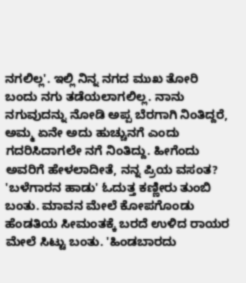ನಗಲಿಲ್ಲ'. ಇಲ್ಲಿ ನಿನ್ನ ನಗದ ಮುಖ ತೋರಿ ಬಂದು ನಗು ತಡೆಯಲಾಗಲಿಲ್ಲ. ನಾನು ನಗುವುದನ್ನು ನೋಡಿ ಅಪ್ಪ ಬೆರಗಾಗಿ ನಿಂತಿದ್ದರೆ, ಅಮ್ಮ ಏನೇ ಅದು ಹುಚ್ಚುನಗೆ ಎಂದು ಗದರಿಸಿದಾಗಲೇ ನಗೆ ನಿಂತಿದ್ದು. ಹೀಗೆಂದು ಅವರಿಗೆ ಹೇಳಲಾದೀತೆ, ನನ್ನ ಪ್ರಿಯ ವಸಂತ?
'ಬಳೆಗಾರನ ಹಾಡು' ಓದುತ್ತ ಕಣ್ಣೀರು ತುಂಬಿ ಬಂತು. ಮಾವನ ಮೇಲೆ ಕೋಪಗೊಂಡು ಹೆಂಡತಿಯ ಸೀಮಂತಕ್ಕೆ ಬರದೆ ಉಳಿದ ರಾಯರ ಮೇಲೆ ಸಿಟ್ಟು ಬಂತು. 'ಹಿಂಡಬಾರದು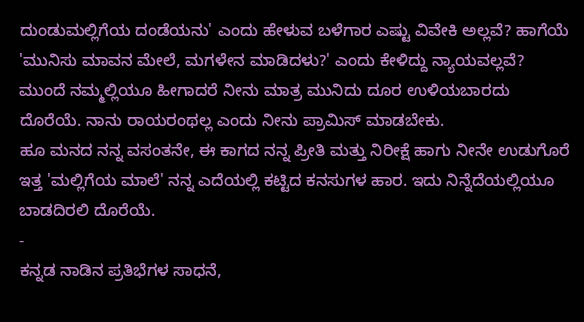ದುಂಡುಮಲ್ಲಿಗೆಯ ದಂಡೆಯನು' ಎಂದು ಹೇಳುವ ಬಳೆಗಾರ ಎಷ್ಟು ವಿವೇಕಿ ಅಲ್ಲವೆ? ಹಾಗೆಯೆ 'ಮುನಿಸು ಮಾವನ ಮೇಲೆ, ಮಗಳೇನ ಮಾಡಿದಳು?' ಎಂದು ಕೇಳಿದ್ದು ನ್ಯಾಯವಲ್ಲವೆ?
ಮುಂದೆ ನಮ್ಮಲ್ಲಿಯೂ ಹೀಗಾದರೆ ನೀನು ಮಾತ್ರ ಮುನಿದು ದೂರ ಉಳಿಯಬಾರದು ದೊರೆಯೆ. ನಾನು ರಾಯರಂಥಲ್ಲ ಎಂದು ನೀನು ಪ್ರಾಮಿಸ್ ಮಾಡಬೇಕು.
ಹೂ ಮನದ ನನ್ನ ವಸಂತನೇ, ಈ ಕಾಗದ ನನ್ನ ಪ್ರೀತಿ ಮತ್ತು ನಿರೀಕ್ಷೆ ಹಾಗು ನೀನೇ ಉಡುಗೊರೆ ಇತ್ತ 'ಮಲ್ಲಿಗೆಯ ಮಾಲೆ' ನನ್ನ ಎದೆಯಲ್ಲಿ ಕಟ್ಟಿದ ಕನಸುಗಳ ಹಾರ. ಇದು ನಿನ್ನೆದೆಯಲ್ಲಿಯೂ ಬಾಡದಿರಲಿ ದೊರೆಯೆ.
-
ಕನ್ನಡ ನಾಡಿನ ಪ್ರತಿಭೆಗಳ ಸಾಧನೆ,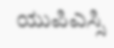ಯುಪಿಎಸ್ಸಿ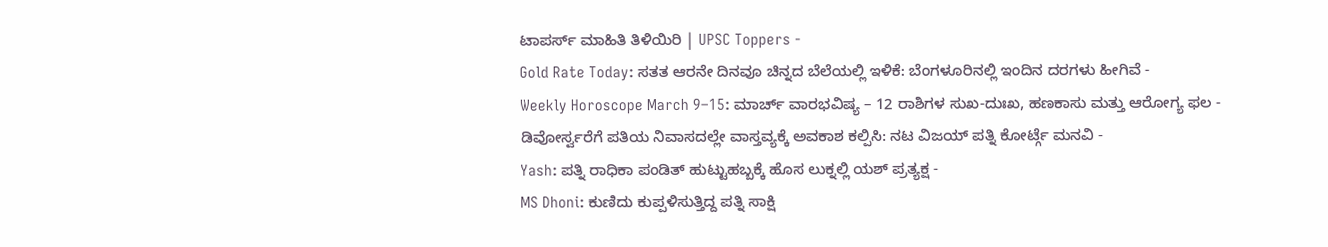ಟಾಪರ್ಸ್ ಮಾಹಿತಿ ತಿಳಿಯಿರಿ | UPSC Toppers -
Gold Rate Today: ಸತತ ಆರನೇ ದಿನವೂ ಚಿನ್ನದ ಬೆಲೆಯಲ್ಲಿ ಇಳಿಕೆ: ಬೆಂಗಳೂರಿನಲ್ಲಿ ಇಂದಿನ ದರಗಳು ಹೀಗಿವೆ -
Weekly Horoscope March 9–15: ಮಾರ್ಚ್ ವಾರಭವಿಷ್ಯ – 12 ರಾಶಿಗಳ ಸುಖ-ದುಃಖ, ಹಣಕಾಸು ಮತ್ತು ಆರೋಗ್ಯ ಫಲ -
ಡಿವೋರ್ಸ್ವರೆಗೆ ಪತಿಯ ನಿವಾಸದಲ್ಲೇ ವಾಸ್ತವ್ಯಕ್ಕೆ ಅವಕಾಶ ಕಲ್ಪಿಸಿ: ನಟ ವಿಜಯ್ ಪತ್ನಿ ಕೋರ್ಟ್ಗೆ ಮನವಿ -
Yash: ಪತ್ನಿ ರಾಧಿಕಾ ಪಂಡಿತ್ ಹುಟ್ಟುಹಬ್ಬಕ್ಕೆ ಹೊಸ ಲುಕ್ನಲ್ಲಿ ಯಶ್ ಪ್ರತ್ಯಕ್ಷ -
MS Dhoni: ಕುಣಿದು ಕುಪ್ಪಳಿಸುತ್ತಿದ್ದ ಪತ್ನಿ ಸಾಕ್ಷಿ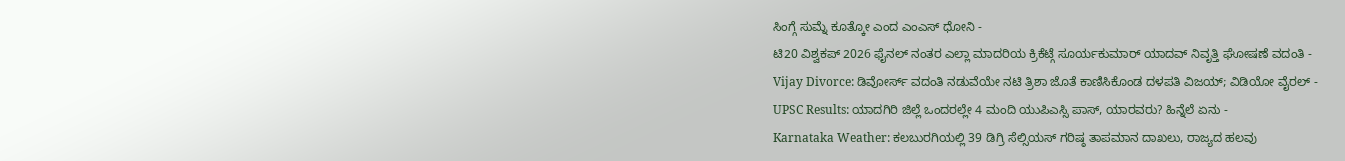ಸಿಂಗ್ಗೆ ಸುಮ್ನೆ ಕೂತ್ಕೋ ಎಂದ ಎಂಎಸ್ ಧೋನಿ -
ಟಿ20 ವಿಶ್ವಕಪ್ 2026 ಫೈನಲ್ ನಂತರ ಎಲ್ಲಾ ಮಾದರಿಯ ಕ್ರಿಕೆಟ್ಗೆ ಸೂರ್ಯಕುಮಾರ್ ಯಾದವ್ ನಿವೃತ್ತಿ ಘೋಷಣೆ ವದಂತಿ -
Vijay Divorce: ಡಿವೋರ್ಸ್ ವದಂತಿ ನಡುವೆಯೇ ನಟಿ ತ್ರಿಶಾ ಜೊತೆ ಕಾಣಿಸಿಕೊಂಡ ದಳಪತಿ ವಿಜಯ್; ವಿಡಿಯೋ ವೈರಲ್ -
UPSC Results: ಯಾದಗಿರಿ ಜಿಲ್ಲೆ ಒಂದರಲ್ಲೇ 4 ಮಂದಿ ಯುಪಿಎಸ್ಸಿ ಪಾಸ್, ಯಾರವರು? ಹಿನ್ನೆಲೆ ಏನು -
Karnataka Weather: ಕಲಬುರಗಿಯಲ್ಲಿ 39 ಡಿಗ್ರಿ ಸೆಲ್ಸಿಯಸ್ ಗರಿಷ್ಠ ತಾಪಮಾನ ದಾಖಲು, ರಾಜ್ಯದ ಹಲವು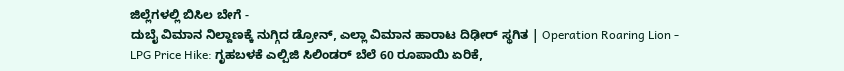ಜಿಲ್ಲೆಗಳಲ್ಲಿ ಬಿಸಿಲ ಬೇಗೆ -
ದುಬೈ ವಿಮಾನ ನಿಲ್ದಾಣಕ್ಕೆ ನುಗ್ಗಿದ ಡ್ರೋನ್, ಎಲ್ಲಾ ವಿಮಾನ ಹಾರಾಟ ದಿಢೀರ್ ಸ್ಥಗಿತ | Operation Roaring Lion -
LPG Price Hike: ಗೃಹಬಳಕೆ ಎಲ್ಪಿಜಿ ಸಿಲಿಂಡರ್ ಬೆಲೆ 60 ರೂಪಾಯಿ ಏರಿಕೆ,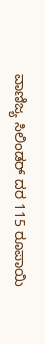ವಾಣಿಜ್ಯ ಸಿಲಿಂಡರ್ ದರ 115 ರೂಪಾಯಿ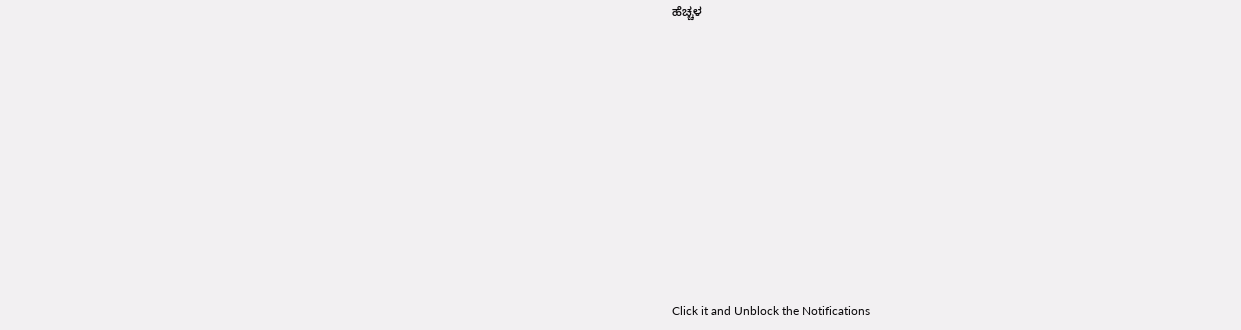ಹೆಚ್ಚಳ












Click it and Unblock the Notifications